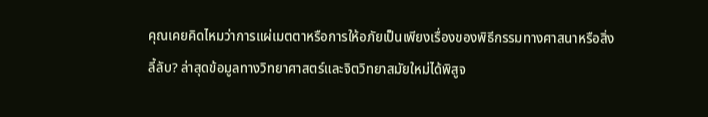คุณเคยคิดไหมว่าการแผ่เมตตาหรือการให้อภัยเป็นเพียงเรื่องของพิธีกรรมทางศาสนาหรือสิ่งลี้ลับ? ล่าสุดข้อมูลทางวิทยาศาสตร์และจิตวิทยาสมัยใหม่ได้พิสูจ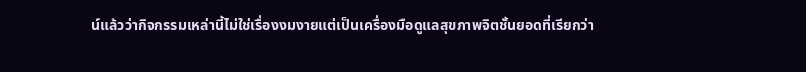น์แล้วว่ากิจกรรมเหล่านี้ไม่ใช่เรื่องงมงายแต่เป็นเครื่องมือดูแลสุขภาพจิตชั้นยอดที่เรียกว่า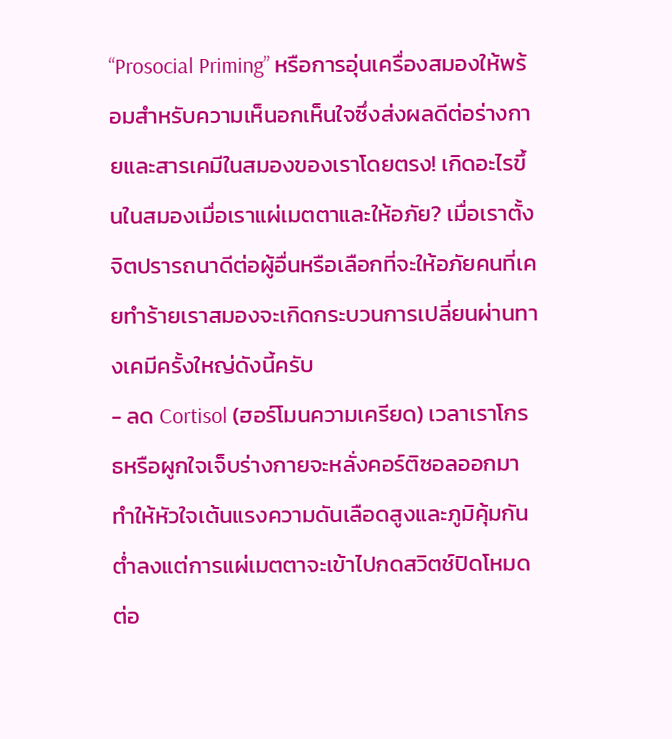“Prosocial Priming” หรือการอุ่นเครื่องสมองให้พร้อมสำหรับความเห็นอกเห็นใจซึ่งส่งผลดีต่อร่างกายและสารเคมีในสมองของเราโดยตรง! เกิดอะไรขึ้นในสมองเมื่อเราแผ่เมตตาและให้อภัย? เมื่อเราตั้งจิตปรารถนาดีต่อผู้อื่นหรือเลือกที่จะให้อภัยคนที่เคยทำร้ายเราสมองจะเกิดกระบวนการเปลี่ยนผ่านทางเคมีครั้งใหญ่ดังนี้ครับ
- ลด Cortisol (ฮอร์โมนความเครียด) เวลาเราโกรธหรือผูกใจเจ็บร่างกายจะหลั่งคอร์ติซอลออกมาทำให้หัวใจเต้นแรงความดันเลือดสูงและภูมิคุ้มกันต่ำลงแต่การแผ่เมตตาจะเข้าไปกดสวิตช์ปิดโหมดต่อ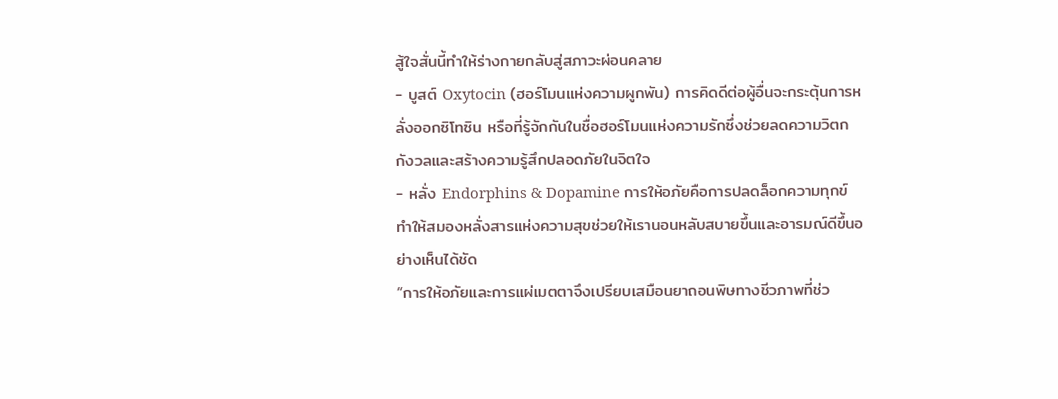สู้ใจสั่นนี้ทำให้ร่างกายกลับสู่สภาวะผ่อนคลาย
- บูสต์ Oxytocin (ฮอร์โมนแห่งความผูกพัน) การคิดดีต่อผู้อื่นจะกระตุ้นการหลั่งออกซิโทซิน หรือที่รู้จักกันในชื่อฮอร์โมนแห่งความรักซึ่งช่วยลดความวิตกกังวลและสร้างความรู้สึกปลอดภัยในจิตใจ
- หลั่ง Endorphins & Dopamine การให้อภัยคือการปลดล็อกความทุกข์ทำให้สมองหลั่งสารแห่งความสุขช่วยให้เรานอนหลับสบายขึ้นและอารมณ์ดีขึ้นอย่างเห็นได้ชัด
“การให้อภัยและการแผ่เมตตาจึงเปรียบเสมือนยาถอนพิษทางชีวภาพที่ช่ว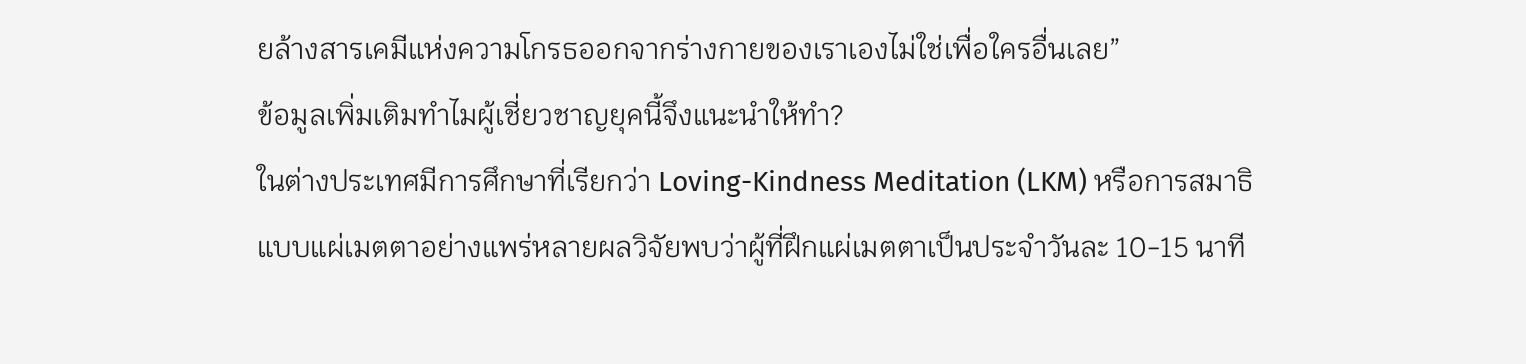ยล้างสารเคมีแห่งความโกรธออกจากร่างกายของเราเองไม่ใช่เพื่อใครอื่นเลย”
ข้อมูลเพิ่มเติมทำไมผู้เชี่ยวชาญยุคนี้จึงแนะนำให้ทำ?
ในต่างประเทศมีการศึกษาที่เรียกว่า Loving-Kindness Meditation (LKM) หรือการสมาธิแบบแผ่เมตตาอย่างแพร่หลายผลวิจัยพบว่าผู้ที่ฝึกแผ่เมตตาเป็นประจำวันละ 10-15 นาที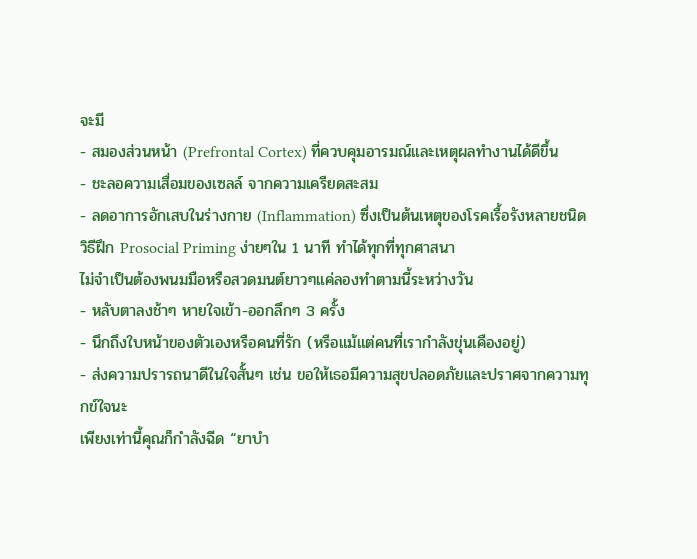จะมี
- สมองส่วนหน้า (Prefrontal Cortex) ที่ควบคุมอารมณ์และเหตุผลทำงานได้ดีขึ้น
- ชะลอความเสื่อมของเซลล์ จากความเครียดสะสม
- ลดอาการอักเสบในร่างกาย (Inflammation) ซึ่งเป็นต้นเหตุของโรคเรื้อรังหลายชนิด
วิธีฝึก Prosocial Priming ง่ายๆใน 1 นาที ทำได้ทุกที่ทุกศาสนา
ไม่จำเป็นต้องพนมมือหรือสวดมนต์ยาวๆแค่ลองทำตามนี้ระหว่างวัน
- หลับตาลงช้าๆ หายใจเข้า-ออกลึกๆ 3 ครั้ง
- นึกถึงใบหน้าของตัวเองหรือคนที่รัก (หรือแม้แต่คนที่เรากำลังขุ่นเคืองอยู่)
- ส่งความปรารถนาดีในใจสั้นๆ เช่น ขอให้เธอมีความสุขปลอดภัยและปราศจากความทุกข์ใจนะ
เพียงเท่านี้คุณก็กำลังฉีด “ยาบำ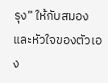รุง” ให้กับสมองและหัวใจของตัวเอง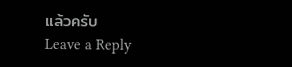แล้วครับ
Leave a Reply